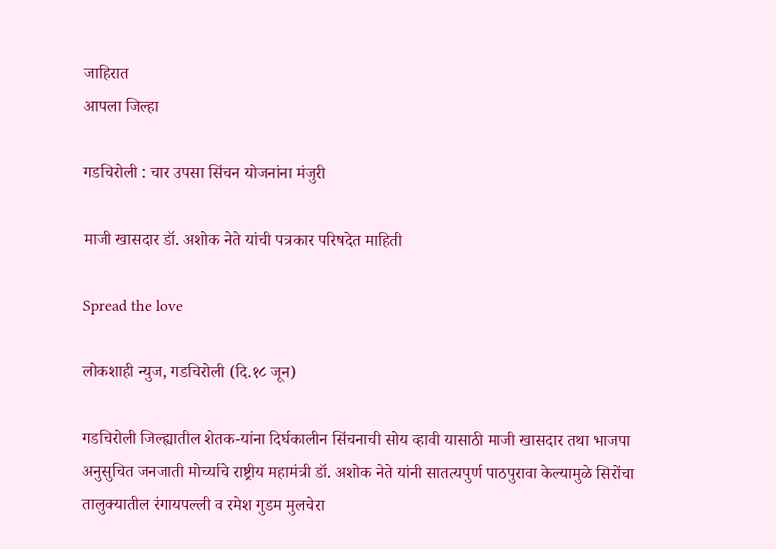जाहिरात
आपला जिल्हा

गडचिरोली : चार उपसा सिंचन योजनांना मंजुरी

माजी खासदार डॉ. अशोक नेते यांची पत्रकार परिषदेत माहिती

Spread the love

लोकशाही न्युज, गडचिरोली (दि.१८ जून)

गडचिरोली जिल्ह्यातील शेतक-यांना दिर्घकालीन सिंचनाची सोय व्हावी यासाठी माजी खासदार तथा भाजपा अनुसुचित जनजाती मोर्च्याचे राष्ट्रीय महामंत्री डॉ. अशोक नेते यांनी सातत्यपुर्ण पाठपुरावा केल्यामुळे सिरोंचा तालुक्यातील रंगायपल्ली व रमेश गुडम मुलचेरा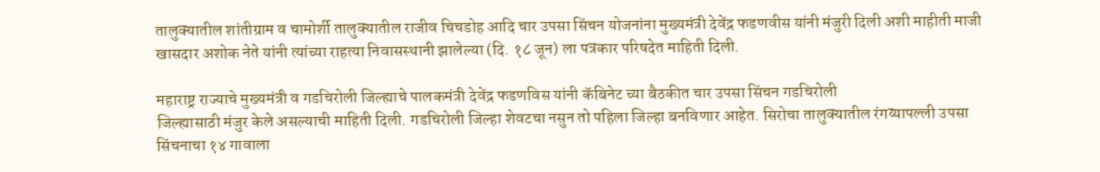तालुक्यातील शांतीग्राम व चामोर्शी तालुक्यातील राजीव चिचडोह आदि चार उपसा सिंचन योजनांना मुख्यमंत्री देवेंद्र फडणवीस यांनी मंजुरी दिली अशी माहीती माजी खासदार अशोक नेते यांनी त्यांच्या राहत्या निवासस्थानी झालेल्या (दि. १८ जून) ला पत्रकार परिषदेत माहिती दिली.

महाराष्ट्र राज्याचे मुख्यमंत्री व गडचिरोली जिल्ह्याचे पालकमंत्री देवेंद्र फडणविस यांनी कॅबिनेट च्या बैठकीत चार उपसा सिंचन गडचिरोली
जिल्ह्यासाठी मंजुर केले असल्याची माहिती दिली. गडचिरोली जिल्हा शेवटचा नसुन तो पहिला जिल्हा बनविणार आहेत. सिरोचा तालुक्यातील रंगय्यापल्ली उपसा सिंचनाचा १४ गावाला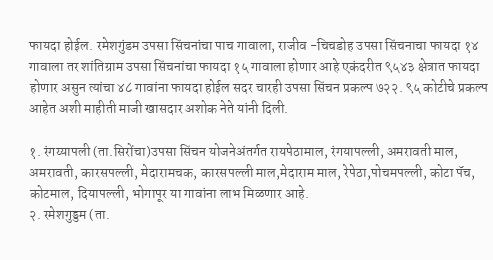फायदा होईल. रमेशगुंडम उपसा सिंचनांचा पाच गावाला, राजीव -चिचडोह उपसा सिंचनाचा फायदा १४ गावाला तर शांतिग्राम उपसा सिंचनांचा फायदा १५ गावाला होणार आहे एकंदरीत ९५४३ क्षेत्रात फायदा होणार असुन त्यांचा ४८ गावांना फायदा होईल सदर चारही उपसा सिंचन प्रकल्प ७२२. ९५ कोटीचे प्रकल्प आहेत अशी माहीती माजी खासदार अशोक नेते यांनी दिली.

१. रंगय्यापली (ता.सिरोंचा)उपसा सिंचन योजनेअंतर्गत रायपेठामाल, रंगयापल्ली, अमरावती माल, अमरावती, कारसपल्ली, मेदारामचक, कारसपल्ली माल,मेदाराम माल, रेपेठा,पोचमपल्ली, कोटा पॅच, कोटमाल, दियापल्ली, भोगापूर या गावांना लाभ मिळणार आहे.
२. रमेशगुड्डम (ता.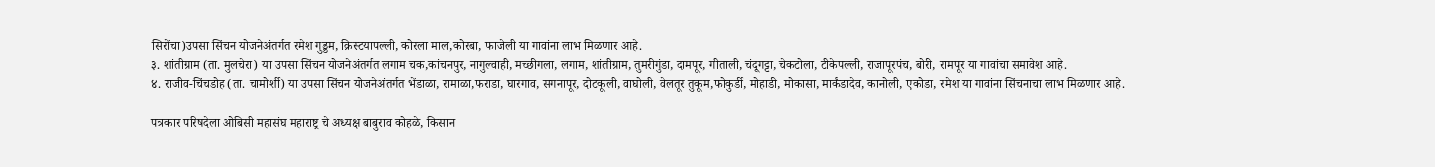सिरोंचा)उपसा सिंचन योजनेअंतर्गत रमेश गुड्डम, क्रिस्टयापल्ली, कोरला माल,कोरबा, फाजेली या गावांना लाभ मिळणार आहे.
३. शांतीग्राम (ता. मुलचेरा) या उपसा सिंचन योजनेअंतर्गत लगाम चक,कांचनपुर, नागुल्वाही, मच्छीगला, लगाम, शांतीग्राम, तुमरीगुंडा, दामपूर, गीताली, चंदूगट्टा, चेकटोला, टीकेपल्ली, राजापूरपंच, बोरी, रामपूर या गावांचा समावेश आहे.
४. राजीव-चिंचडोह (ता. चामोर्शी) या उपसा सिंचन योजनेअंतर्गत भेंडाळा, रामाळा,फराडा, घारगाव, सगनापूर, दोटकूली, वाघोली, वेलतूर तुकूम,फोकुर्डी, मोहाडी, मोकासा, मार्कंडादेव, कानोली, एकोडा, रमेश या गावांना सिंचनाचा लाभ मिळणार आहे.

पत्रकार परिषदेला ओबिसी महासंघ महाराष्ट्र चे अध्यक्ष बाबुराव कोहळे, किसान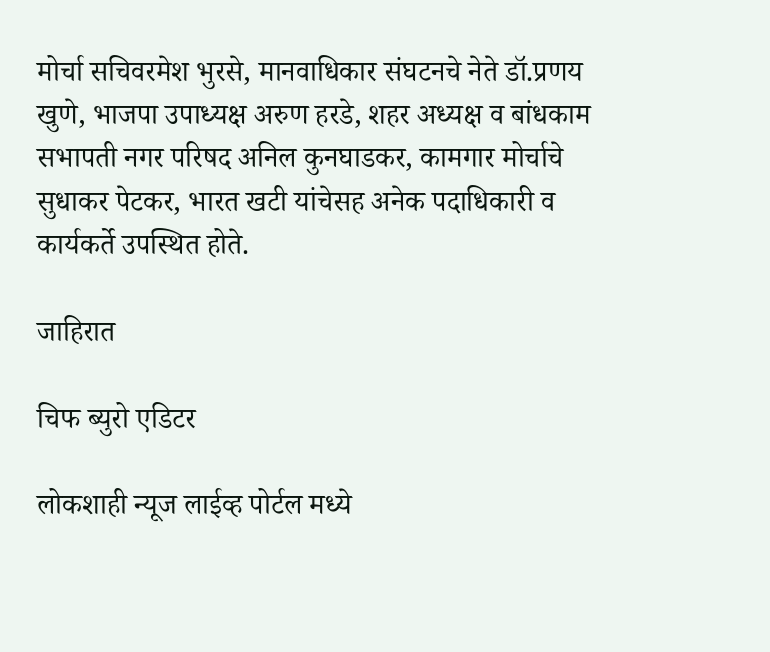मोर्चा सचिवरमेश भुरसे, मानवाधिकार संघटनचे नेते डॉ.प्रणय खुणे, भाजपा उपाध्यक्ष अरुण हरडे, शहर अध्यक्ष व बांधकाम सभापती नगर परिषद अनिल कुनघाडकर, कामगार मोर्चाचे सुधाकर पेटकर, भारत खटी यांचेसह अनेक पदाधिकारी व कार्यकर्ते उपस्थित होते.

जाहिरात

चिफ ब्युरो एडिटर

लोकशाही न्यूज लाईव्ह पोर्टल मध्ये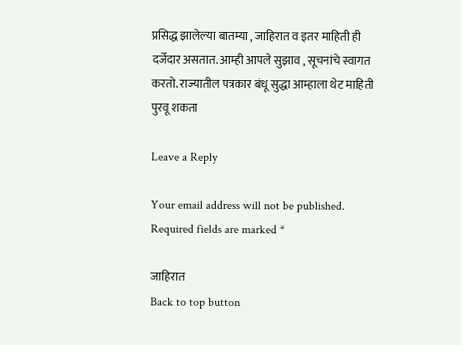प्रसिद्ध झालेल्या बातम्या , जाहिरात व इतर माहिती ही दर्जेदार असतात. आम्ही आपले सुझाव , सूचनांचे स्वागत करतो. राज्यातील पत्रकार बंधू सुद्धा आम्हाला थेट माहिती पुरवू शकता

Leave a Reply

Your email address will not be published. Required fields are marked *

जाहिरात
Back to top button